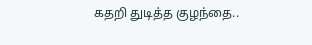கதறி துடித்த குழந்தை..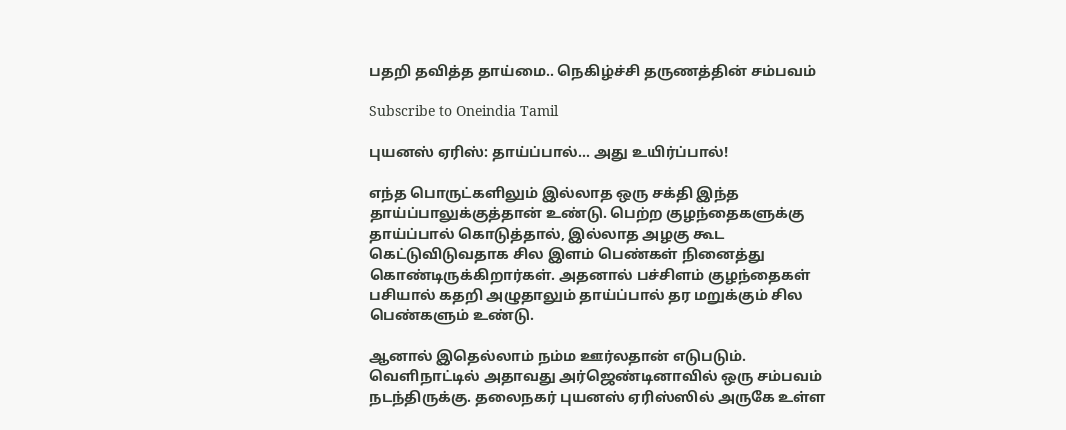பதறி தவித்த தாய்மை.. நெகிழ்ச்சி தருணத்தின் சம்பவம்

Subscribe to Oneindia Tamil

புயனஸ் ஏரிஸ்: தாய்ப்பால்... அது உயிர்ப்பால்!

எந்த பொருட்களிலும் இல்லாத ஒரு சக்தி இந்த தாய்ப்பாலுக்குத்தான் உண்டு. பெற்ற குழந்தைகளுக்கு தாய்ப்பால் கொடுத்தால், இல்லாத அழகு கூட கெட்டுவிடுவதாக சில இளம் பெண்கள் நினைத்து கொண்டிருக்கிறார்கள். அதனால் பச்சிளம் குழந்தைகள் பசியால் கதறி அழுதாலும் தாய்ப்பால் தர மறுக்கும் சில பெண்களும் உண்டு.

ஆனால் இதெல்லாம் நம்ம ஊர்லதான் எடுபடும். வெளிநாட்டில் அதாவது அர்ஜெண்டினாவில் ஒரு சம்பவம் நடந்திருக்கு. தலைநகர் புயனஸ் ஏரிஸ்ஸில் அருகே உள்ள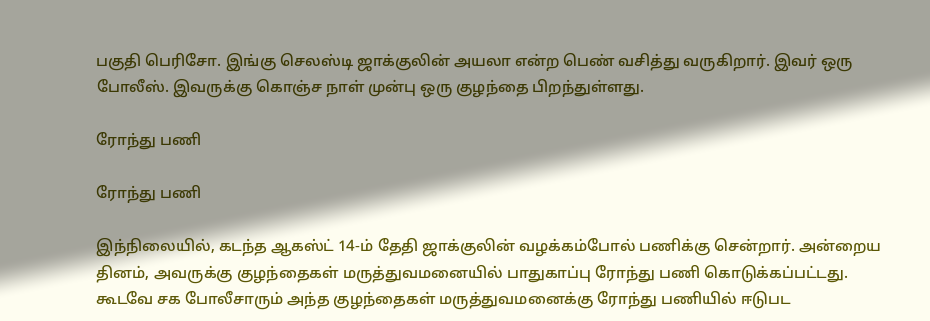பகுதி பெரிசோ. இங்கு செலஸ்டி ஜாக்குலின் அயலா என்ற பெண் வசித்து வருகிறார். இவர் ஒரு போலீஸ். இவருக்கு கொஞ்ச நாள் முன்பு ஒரு குழந்தை பிறந்துள்ளது.

ரோந்து பணி

ரோந்து பணி

இந்நிலையில், கடந்த ஆகஸ்ட் 14-ம் தேதி ஜாக்குலின் வழக்கம்போல் பணிக்கு சென்றார். அன்றைய தினம், அவருக்கு குழந்தைகள் மருத்துவமனையில் பாதுகாப்பு ரோந்து பணி கொடுக்கப்பட்டது. கூடவே சக போலீசாரும் அந்த குழந்தைகள் மருத்துவமனைக்கு ரோந்து பணியில் ஈடுபட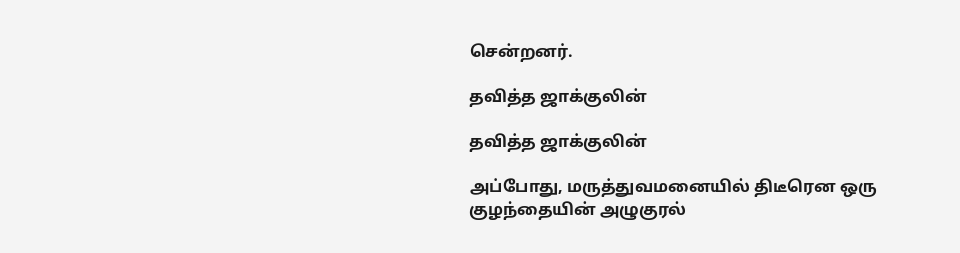சென்றனர்.

தவித்த ஜாக்குலின்

தவித்த ஜாக்குலின்

அப்போது, மருத்துவமனையில் திடீரென ஒரு குழந்தையின் அழுகுரல்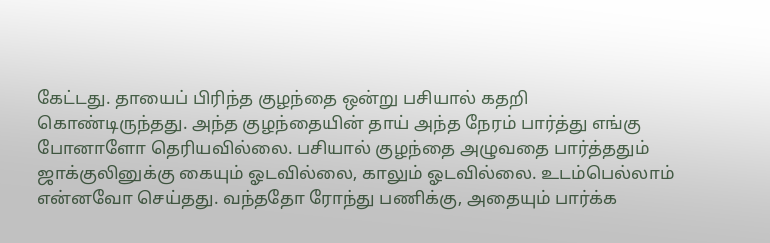கேட்டது. தாயைப் பிரிந்த குழந்தை ஒன்று பசியால் கதறி கொண்டிருந்தது. அந்த குழந்தையின் தாய் அந்த நேரம் பார்த்து எங்கு போனாளோ தெரியவில்லை. பசியால் குழந்தை அழுவதை பார்த்ததும் ஜாக்குலினுக்கு கையும் ஓடவில்லை, காலும் ஓடவில்லை. உடம்பெல்லாம் என்னவோ செய்தது. வந்ததோ ரோந்து பணிக்கு, அதையும் பார்க்க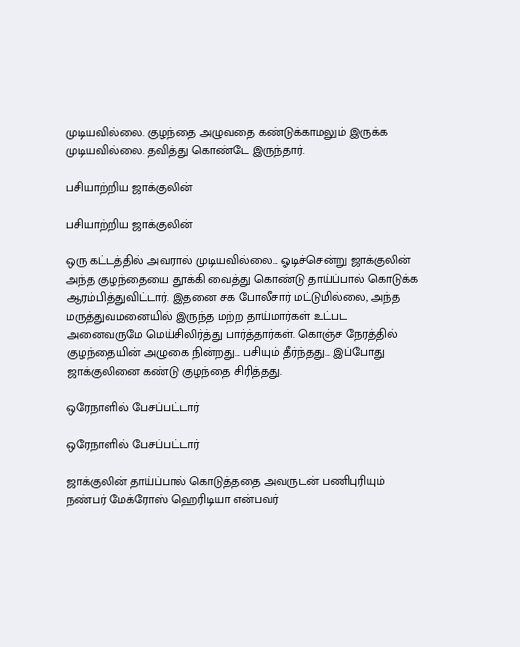முடியவில்லை. குழந்தை அழுவதை கண்டுக்காமலும் இருக்க முடியவில்லை. தவித்து கொண்டே இருந்தார்.

பசியாற்றிய ஜாக்குலின்

பசியாற்றிய ஜாக்குலின்

ஒரு கட்டத்தில் அவரால் முடியவில்லை... ஓடிச்சென்று ஜாக்குலின் அந்த குழந்தையை தூக்கி வைத்து கொண்டு தாய்ப்பால் கொடுக்க ஆரம்பித்துவிட்டார். இதனை சக போலீசார் மட்டுமில்லை, அந்த மருத்துவமனையில் இருந்த மற்ற தாய்மார்கள் உட்பட அனைவருமே மெய்சிலிர்த்து பார்த்தார்கள். கொஞ்ச நேரத்தில் குழந்தையின் அழுகை நின்றது... பசியும் தீர்ந்தது... இப்போது ஜாக்குலினை கண்டு குழந்தை சிரித்தது.

ஒரேநாளில் பேசப்பட்டார்

ஒரேநாளில் பேசப்பட்டார்

ஜாக்குலின் தாய்ப்பால் கொடுத்ததை அவருடன் பணிபுரியும் நண்பர் மேக்ரோஸ் ஹெரிடியா என்பவர்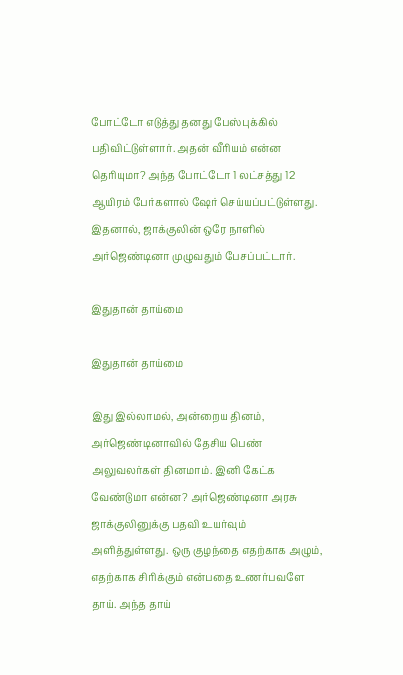போட்டோ எடுத்து தனது பேஸ்புக்கில் பதிவிட்டுள்ளார். அதன் வீரியம் என்ன தெரியுமா? அந்த போட்டோ 1 லட்சத்து 12 ஆயிரம் பேர்களால் ஷேர் செய்யப்பட்டுள்ளது. இதனால், ஜாக்குலின் ஒரே நாளில் அர்ஜெண்டினா முழுவதும் பேசப்பட்டார்.

இதுதான் தாய்மை

இதுதான் தாய்மை

இது இல்லாமல், அன்றைய தினம், அர்ஜெண்டினாவில் தேசிய பெண் அலுவலர்கள் தினமாம். இனி கேட்க வேண்டுமா என்ன? அர்ஜெண்டினா அரசு ஜாக்குலினுக்கு பதவி உயர்வும் அளித்துள்ளது. ஒரு குழந்தை எதற்காக அழும், எதற்காக சிரிக்கும் என்பதை உணர்பவளே தாய். அந்த தாய்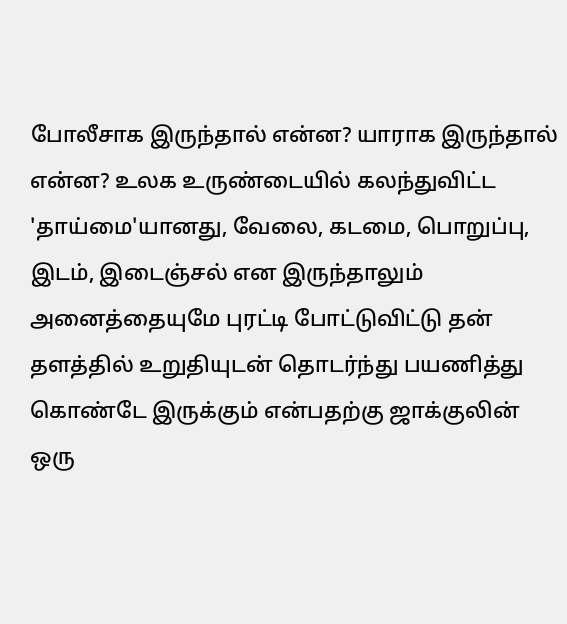போலீசாக இருந்தால் என்ன? யாராக இருந்தால் என்ன? உலக உருண்டையில் கலந்துவிட்ட 'தாய்மை'யானது, வேலை, கடமை, பொறுப்பு, இடம், இடைஞ்சல் என இருந்தாலும் அனைத்தையுமே புரட்டி போட்டுவிட்டு தன் தளத்தில் உறுதியுடன் தொடர்ந்து பயணித்து கொண்டே இருக்கும் என்பதற்கு ஜாக்குலின் ஒரு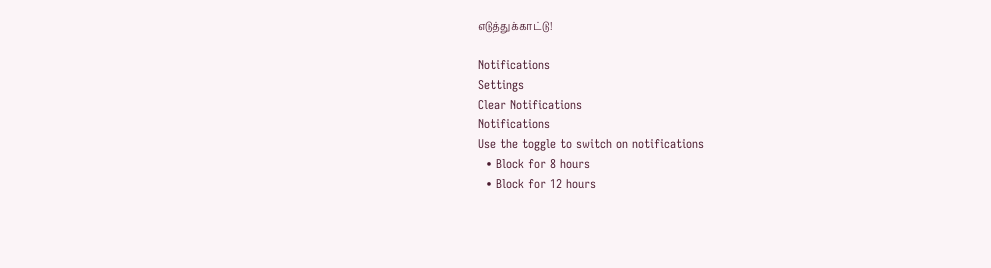எடுத்துக்காட்டு!

Notifications
Settings
Clear Notifications
Notifications
Use the toggle to switch on notifications
  • Block for 8 hours
  • Block for 12 hours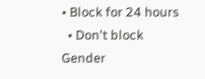• Block for 24 hours
  • Don't block
Gender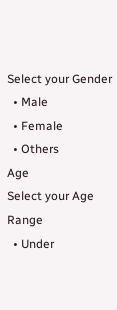Select your Gender
  • Male
  • Female
  • Others
Age
Select your Age Range
  • Under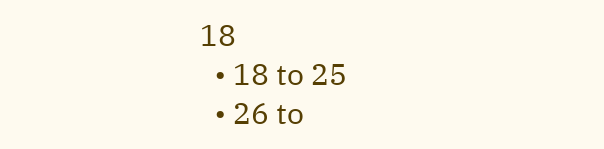18
  • 18 to 25
  • 26 to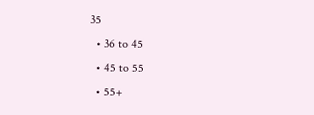35
  • 36 to 45
  • 45 to 55
  • 55+